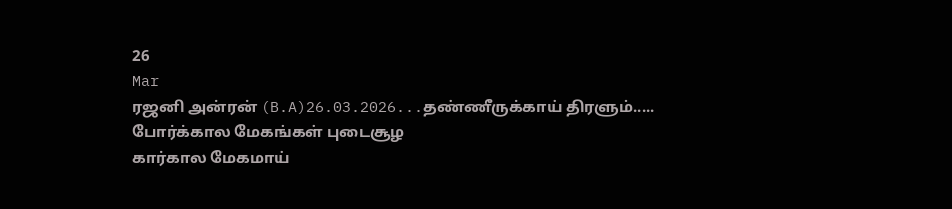26
Mar
ரஜனி அன்ரன் (B.A)26.03.2026...தண்ணீருக்காய் திரளும்.....
போர்க்கால மேகங்கள் புடைசூழ
கார்கால மேகமாய்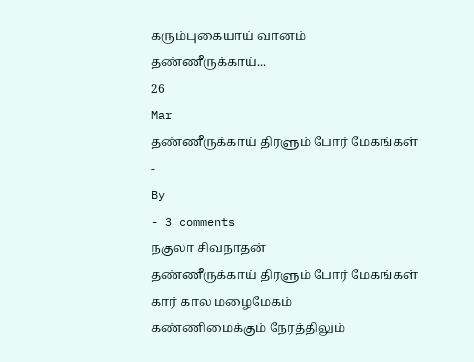கரும்புகையாய் வானம்
தண்ணீருக்காய்...
26
Mar
தண்ணீருக்காய் திரளும் போர் மேகங்கள்
-
By
- 3 comments
நகுலா சிவநாதன்
தண்ணீருக்காய் திரளும் போர் மேகங்கள்
கார் கால மழைமேகம்
கண்ணிமைக்கும் நேரத்திலும்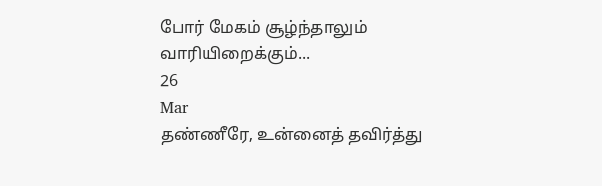போர் மேகம் சூழ்ந்தாலும்
வாரியிறைக்கும்...
26
Mar
தண்ணீரே, உன்னைத் தவிர்த்து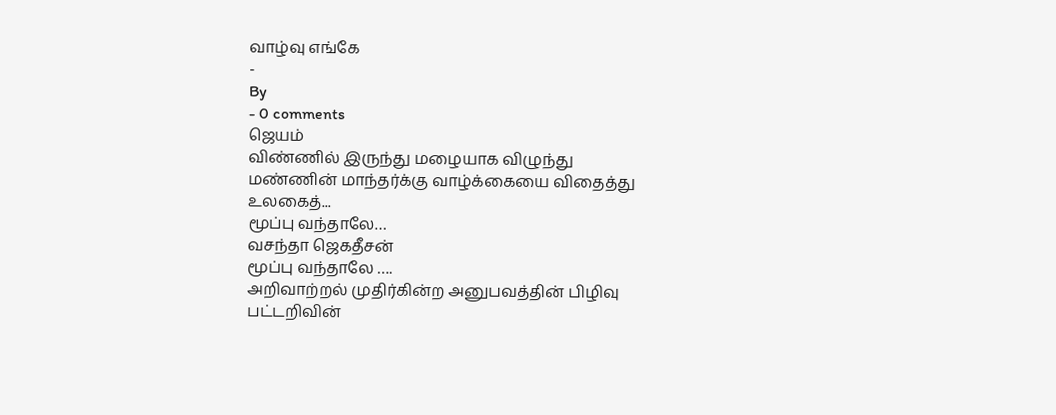வாழ்வு எங்கே
-
By
- 0 comments
ஜெயம்
விண்ணில் இருந்து மழையாக விழுந்து
மண்ணின் மாந்தர்க்கு வாழ்க்கையை விதைத்து
உலகைத்...
மூப்பு வந்தாலே…
வசந்தா ஜெகதீசன்
மூப்பு வந்தாலே ….
அறிவாற்றல் முதிர்கின்ற அனுபவத்தின் பிழிவு
பட்டறிவின்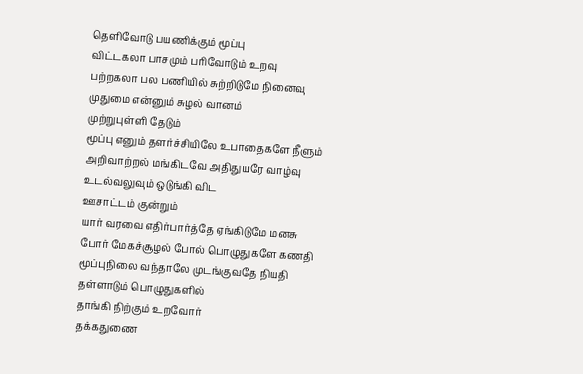தெளிவோடு பயணிக்கும் மூப்பு
விட்டகலா பாசமும் பரிவோடும் உறவு
பற்றகலா பல பணியில் சுற்றிடுமே நினைவு
முதுமை என்னும் சுழல் வானம்
முற்றுபுள்ளி தேடும்
மூப்பு எனும் தளர்ச்சியிலே உபாதைகளே நீளும்
அறிவாற்றல் மங்கிடவே அதிதுயரே வாழ்வு
உடல்வலுவும் ஒடுங்கி விட
ஊசாட்டம் குன்றும்
யார் வரவை எதிர்பார்த்தே ஏங்கிடுமே மனசு
போர் மேகச்சூழல் போல் பொழுதுகளே கணதி
மூப்புநிலை வந்தாலே முடங்குவதே நியதி
தள்ளாடும் பொழுதுகளில்
தாங்கி நிற்கும் உறவோர்
தக்கதுணை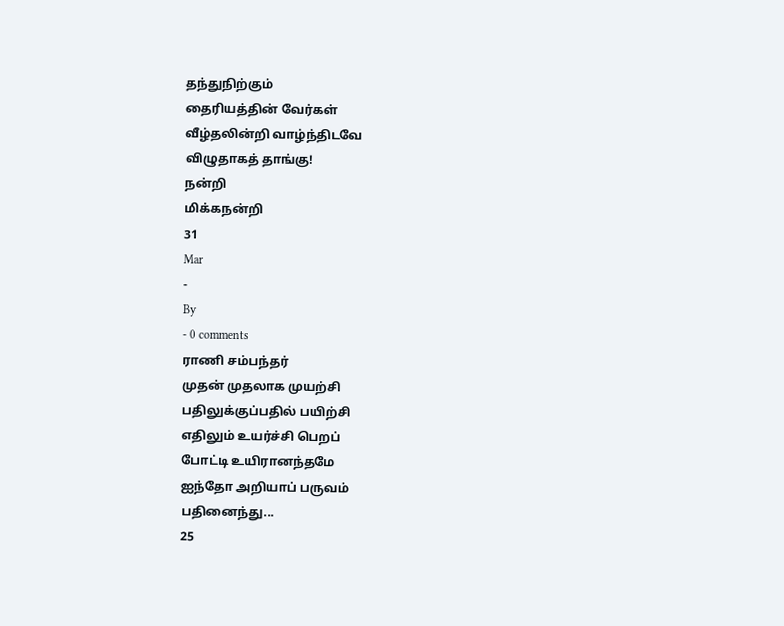தந்துநிற்கும்
தைரியத்தின் வேர்கள்
வீழ்தலின்றி வாழ்ந்திடவே
விழுதாகத் தாங்கு!
நன்றி
மிக்கநன்றி
31
Mar
-
By
- 0 comments
ராணி சம்பந்தர்
முதன் முதலாக முயற்சி
பதிலுக்குப்பதில் பயிற்சி
எதிலும் உயர்ச்சி பெறப்
போட்டி உயிரானந்தமே
ஐந்தோ அறியாப் பருவம்
பதினைந்து...
25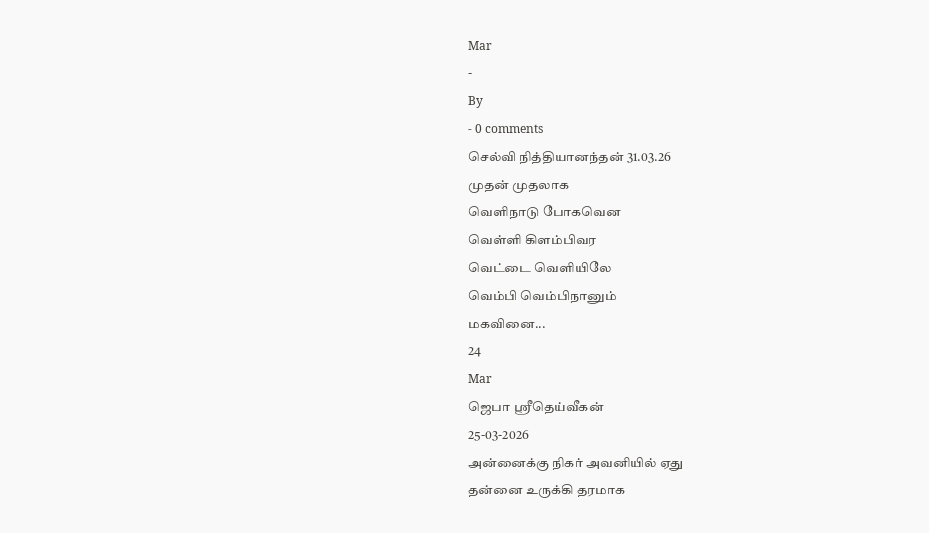Mar
-
By
- 0 comments
செல்வி நித்தியானந்தன் 31.03.26
முதன் முதலாக
வெளிநாடு போகவென
வெள்ளி கிளம்பிவர
வெட்டை வெளியிலே
வெம்பி வெம்பிநானும்
மகவினை...
24
Mar
ஜெபா ஸ்ரீதெய்வீகன்
25-03-2026
அன்னைக்கு நிகர் அவனியில் ஏது
தன்னை உருக்கி தரமாக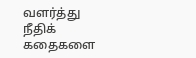வளர்த்து
நீதிக் கதைகளை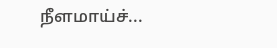நீளமாய்ச்...